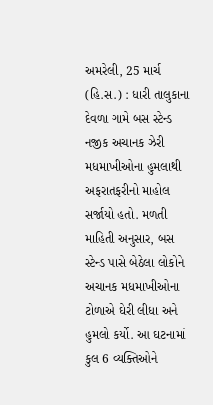અમરેલી, 25 માર્ચ (હિ.સ.) : ધારી તાલુકાના દેવળા ગામે બસ સ્ટેન્ડ નજીક અચાનક ઝેરી મધમાખીઓના હુમલાથી અફરાતફરીનો માહોલ સર્જાયો હતો. મળતી માહિતી અનુસાર, બસ સ્ટેન્ડ પાસે બેઠેલા લોકોને અચાનક મધમાખીઓના ટોળાએ ઘેરી લીધા અને હુમલો કર્યો. આ ઘટનામાં કુલ 6 વ્યક્તિઓને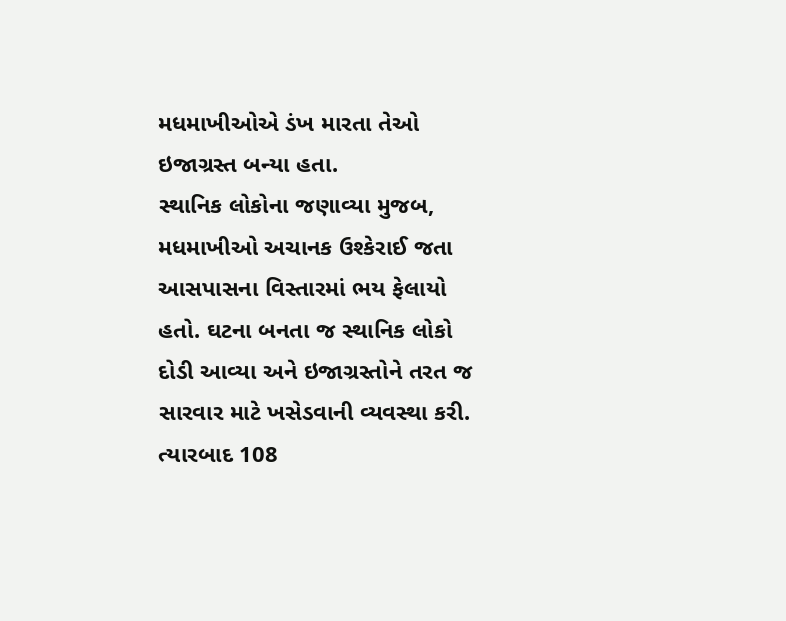મધમાખીઓએ ડંખ મારતા તેઓ ઇજાગ્રસ્ત બન્યા હતા.
સ્થાનિક લોકોના જણાવ્યા મુજબ, મધમાખીઓ અચાનક ઉશ્કેરાઈ જતા આસપાસના વિસ્તારમાં ભય ફેલાયો હતો. ઘટના બનતા જ સ્થાનિક લોકો દોડી આવ્યા અને ઇજાગ્રસ્તોને તરત જ સારવાર માટે ખસેડવાની વ્યવસ્થા કરી. ત્યારબાદ 108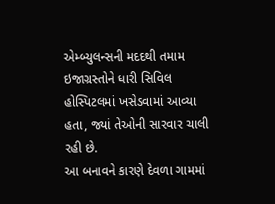એમ્બ્યુલન્સની મદદથી તમામ ઇજાગ્રસ્તોને ધારી સિવિલ હોસ્પિટલમાં ખસેડવામાં આવ્યા હતા, જ્યાં તેઓની સારવાર ચાલી રહી છે.
આ બનાવને કારણે દેવળા ગામમાં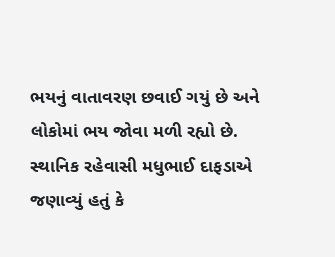ભયનું વાતાવરણ છવાઈ ગયું છે અને લોકોમાં ભય જોવા મળી રહ્યો છે. સ્થાનિક રહેવાસી મધુભાઈ દાફડાએ જણાવ્યું હતું કે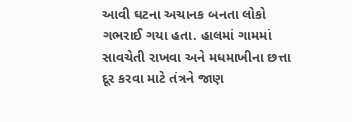આવી ઘટના અચાનક બનતા લોકો ગભરાઈ ગયા હતા. હાલમાં ગામમાં સાવચેતી રાખવા અને મધમાખીના છત્તા દૂર કરવા માટે તંત્રને જાણ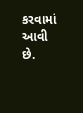કરવામાં આવી છે.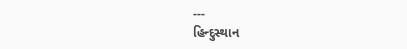---
હિન્દુસ્થાન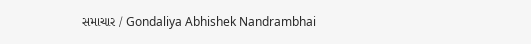સમાચાર / Gondaliya Abhishek Nandrambhai